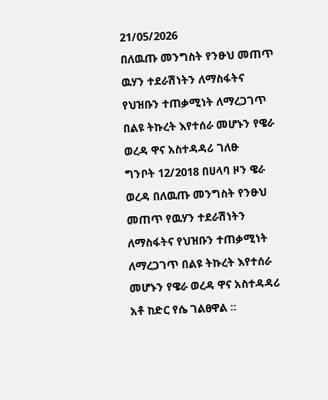21/05/2026
በለዉጡ መንግስት የንፁህ መጠጥ ዉሃን ተደራሽነትን ለማስፋትና የህዝቡን ተጠቃሚነት ለማረጋገጥ በልዩ ትኩረት እየተሰራ መሆኑን የዌራ ወረዳ ዋና አስተዳዳሪ ገለፁ
ግንቦት 12/2018 በሀላባ ዞን ዌራ ወረዳ በለዉጡ መንግስት የንፁህ መጠጥ የዉሃን ተደራሽነትን ለማስፋትና የህዝቡን ተጠቃሚነት ለማረጋገጥ በልዩ ትኩረት እየተሰራ መሆኑን የዌራ ወረዳ ዋና አስተዳዳሪ አቶ ከድር የሴ ገልፀዋል ።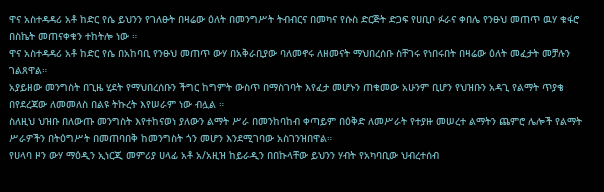ዋና አስተዳዳሪ አቶ ከድር የሴ ይህንን የገለፁት በዛሬው ዕለት በመንግሥት ትብብርና በመካና የሱስ ድርጅት ድጋፍ የሀቢቦ ፉራና ቀበሌ የንፁህ መጠጥ ዉሃ ቁፋሮ በስኬት መጠናቀቁን ተከትሎ ነው ።
ዋና አስተዳዳሪ አቶ ከድር የሴ በአከባቢ የንፁህ መጠጥ ውሃ በአቅራቢያው ባለመኖሩ ለዘመናት ማህበረሰቡ ስቸገሩ የነበሩበት በዛሬው ዕለት መፈታት መቻሉን ገልጸዋል።
አያይዘው መንግስት በጊዜ ሂደት የማህበረሰቡን ችግር ከግምት ውስጥ በማስገባት እየፈታ መሆኑን ጠቁመው አሁንም ቢሆን የህዝቡን አዳጊ የልማት ጥያቄ በየደረጃው ለመመለስ በልዩ ትኩረት እየሠራም ነው ብሏል ።
ስለዚህ ህዝቡ በለውጡ መንግስት እየተከናወነ ያለውን ልማት ሥራ በመንከባከብ ቀጣይም በዕቅድ ለመሥራት የተያዙ መሠረተ ልማትን ጨምሮ ሌሎች የልማት ሥራዎችን በትዕግሥት በመጠባበቅ ከመንግስት ጎን መሆን እንደሚገባው አስገንዝበዋል።
የሀላባ ዞን ውሃ ማዕዲን ኢነርጂ መምሪያ ሀላፊ አቶ አ/አዚዝ ከይራዲን በበኩላቸው ይህንን ሃብት የአካባቢው ህብረተሰብ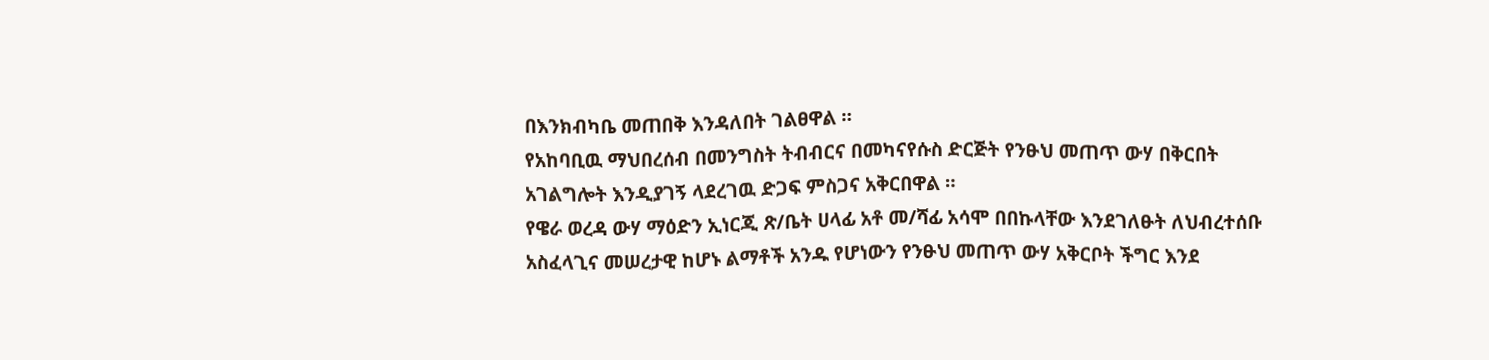በእንክብካቤ መጠበቅ እንዳለበት ገልፀዋል ።
የአከባቢዉ ማህበረሰብ በመንግስት ትብብርና በመካናየሱስ ድርጅት የንፁህ መጠጥ ውሃ በቅርበት አገልግሎት እንዲያገኝ ላደረገዉ ድጋፍ ምስጋና አቅርበዋል ።
የዌራ ወረዳ ውሃ ማዕድን ኢነርጂ ጽ/ቤት ሀላፊ አቶ መ/ሻፊ አሳሞ በበኩላቸው እንደገለፁት ለህብረተሰቡ አስፈላጊና መሠረታዊ ከሆኑ ልማቶች አንዱ የሆነውን የንፁህ መጠጥ ውሃ አቅርቦት ችግር እንደ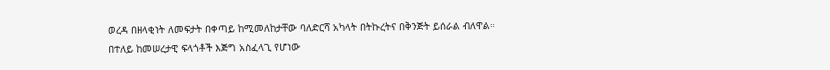ወረዳ በዘላቂነት ለመፍታት በቀጣይ ከሚመለከታቸው ባለድርሻ አካላት በትኩረትና በቅንጅት ይሰራል ብለዋል።
በተለይ ከመሠረታዊ ፍላጎቶች እጅግ አስፈላጊ የሆነው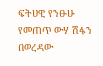ፍትሀዊ የንፁሁ የመጠጥ ውሃ ሽፋን በወረዳው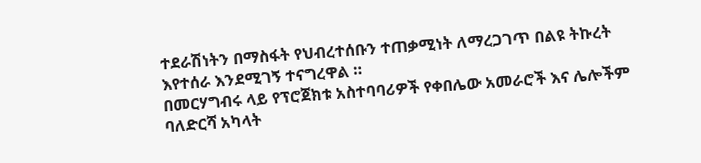ተደራሽነትን በማስፋት የህብረተሰቡን ተጠቃሚነት ለማረጋገጥ በልዩ ትኩረት እየተሰራ እንደሚገኝ ተናግረዋል ።
በመርሃግብሩ ላይ የፕሮጀክቱ አስተባባሪዎች የቀበሌው አመራሮች እና ሌሎችም ባለድርሻ አካላት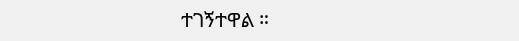ተገኝተዋል ።